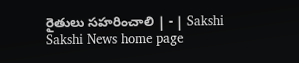రైతులు సహరించాలి | - | Sakshi
Sakshi News home page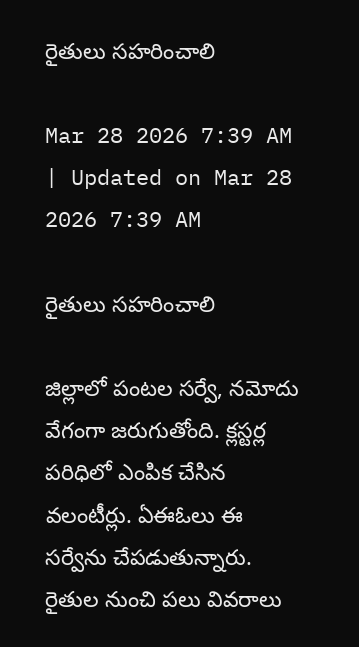రైతులు సహరించాలి

Mar 28 2026 7:39 AM | Updated on Mar 28 2026 7:39 AM

రైతులు సహరించాలి

జిల్లాలో పంటల సర్వే, నమోదు వేగంగా జరుగుతోంది. క్లస్టర్ల పరిధిలో ఎంపిక చేసిన వలంటీర్లు. ఏఈఓలు ఈ సర్వేను చేపడుతున్నారు. రైతుల నుంచి పలు వివరాలు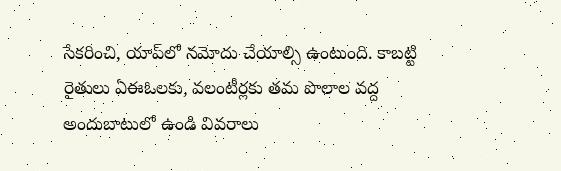సేకరించి, యాప్‌లో నమోదు చేయాల్సి ఉంటుంది. కాబట్టి రైతులు ఏఈఓలకు, వలంటీర్లకు తమ పొలాల వద్ద అందుబాటులో ఉండి వివరాలు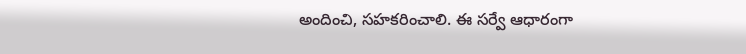అందించి, సహకరించాలి. ఈ సర్వే ఆధారంగా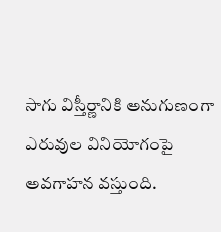సాగు విస్తీర్ణానికి అనుగుణంగా ఎరువుల వినియోగంపై అవగాహన వస్తుంది.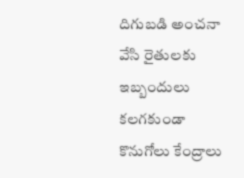దిగుబడి అంచనా వేసి రైతులకు ఇబ్బందులు కలగకుండా కొనుగోలు కేంద్రాలు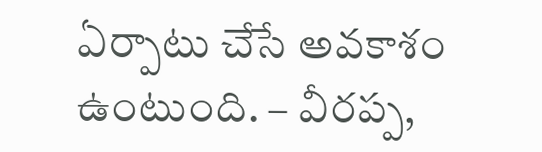ఏర్పాటు చేసే అవకాశం ఉంటుంది. – వీరప్ప,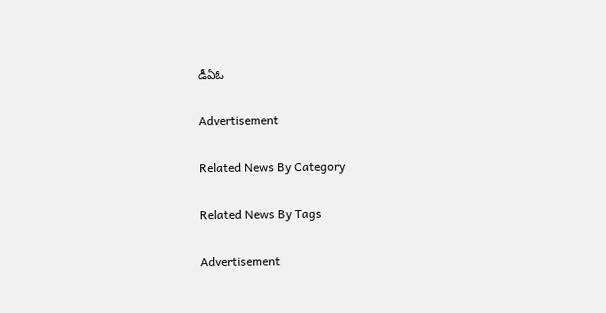డీఏఓ

Advertisement

Related News By Category

Related News By Tags

Advertisement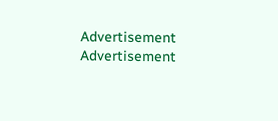Advertisement
Advertisement